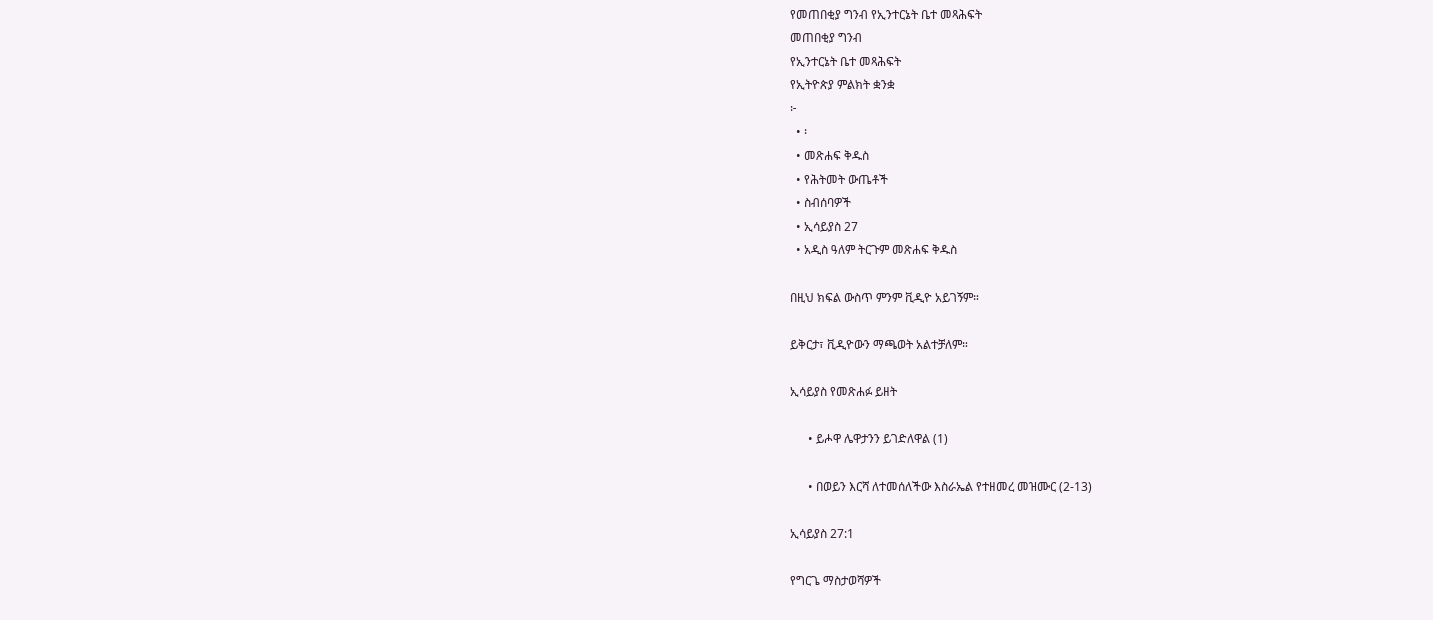የመጠበቂያ ግንብ የኢንተርኔት ቤተ መጻሕፍት
መጠበቂያ ግንብ
የኢንተርኔት ቤተ መጻሕፍት
የኢትዮጵያ ምልክት ቋንቋ
፦
  • ፡
  • መጽሐፍ ቅዱስ
  • የሕትመት ውጤቶች
  • ስብሰባዎች
  • ኢሳይያስ 27
  • አዲስ ዓለም ትርጉም መጽሐፍ ቅዱስ

በዚህ ክፍል ውስጥ ምንም ቪዲዮ አይገኝም።

ይቅርታ፣ ቪዲዮውን ማጫወት አልተቻለም።

ኢሳይያስ የመጽሐፉ ይዘት

      • ይሖዋ ሌዋታንን ይገድለዋል (1)

      • በወይን እርሻ ለተመሰለችው እስራኤል የተዘመረ መዝሙር (2-13)

ኢሳይያስ 27:1

የግርጌ ማስታወሻዎች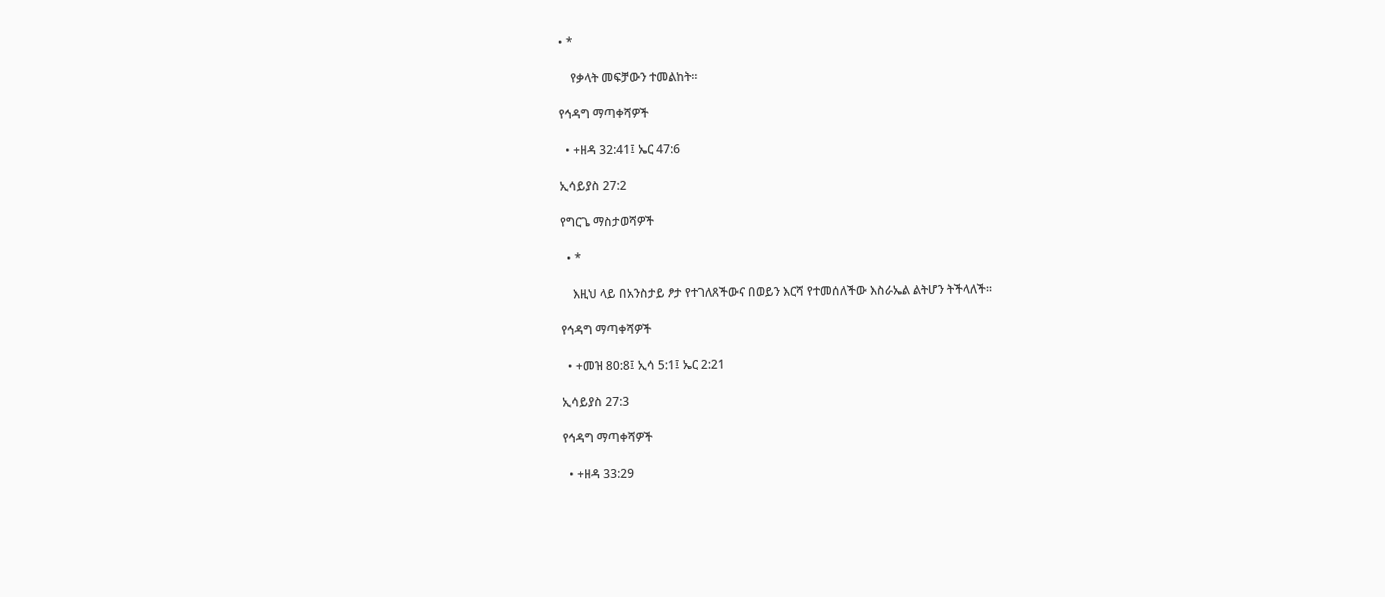• *

    የቃላት መፍቻውን ተመልከት።

የኅዳግ ማጣቀሻዎች

  • +ዘዳ 32:41፤ ኤር 47:6

ኢሳይያስ 27:2

የግርጌ ማስታወሻዎች

  • *

    እዚህ ላይ በአንስታይ ፆታ የተገለጸችውና በወይን እርሻ የተመሰለችው እስራኤል ልትሆን ትችላለች።

የኅዳግ ማጣቀሻዎች

  • +መዝ 80:8፤ ኢሳ 5:1፤ ኤር 2:21

ኢሳይያስ 27:3

የኅዳግ ማጣቀሻዎች

  • +ዘዳ 33:29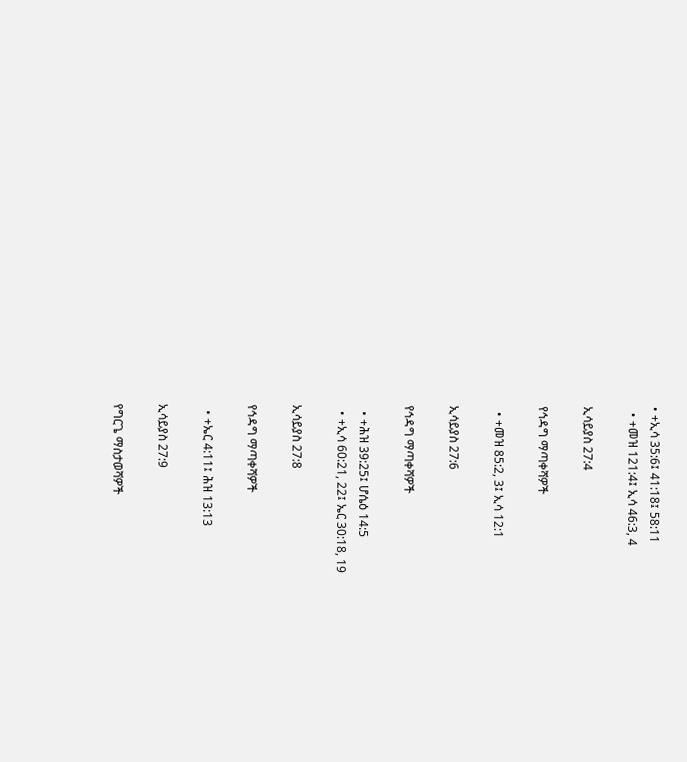• +ኢሳ 35:6፤ 41:18፤ 58:11
  • +መዝ 121:4፤ ኢሳ 46:3, 4

ኢሳይያስ 27:4

የኅዳግ ማጣቀሻዎች

  • +መዝ 85:2, 3፤ ኢሳ 12:1

ኢሳይያስ 27:6

የኅዳግ ማጣቀሻዎች

  • +ሕዝ 39:25፤ ሆሴዕ 14:5
  • +ኢሳ 60:21, 22፤ ኤር 30:18, 19

ኢሳይያስ 27:8

የኅዳግ ማጣቀሻዎች

  • +ኤር 4:11፤ ሕዝ 13:13

ኢሳይያስ 27:9

የግርጌ ማስታወሻዎች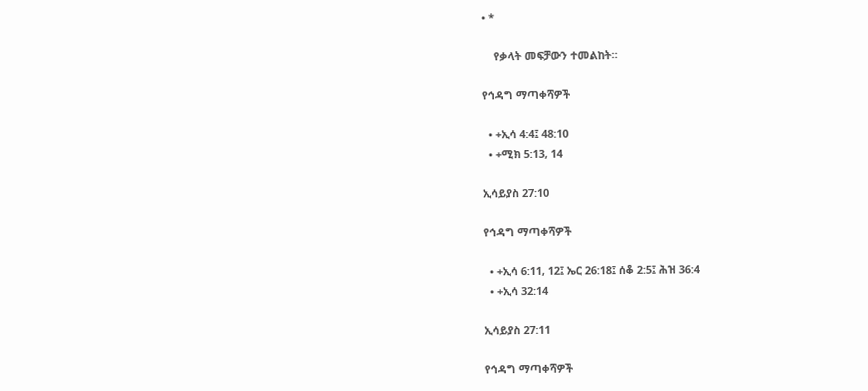• *

    የቃላት መፍቻውን ተመልከት።

የኅዳግ ማጣቀሻዎች

  • +ኢሳ 4:4፤ 48:10
  • +ሚክ 5:13, 14

ኢሳይያስ 27:10

የኅዳግ ማጣቀሻዎች

  • +ኢሳ 6:11, 12፤ ኤር 26:18፤ ሰቆ 2:5፤ ሕዝ 36:4
  • +ኢሳ 32:14

ኢሳይያስ 27:11

የኅዳግ ማጣቀሻዎች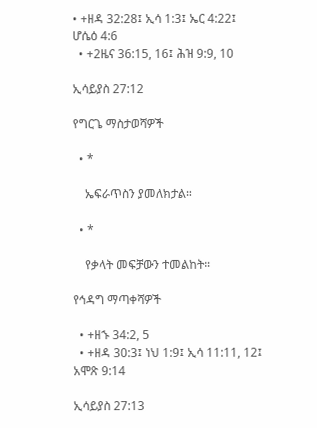• +ዘዳ 32:28፤ ኢሳ 1:3፤ ኤር 4:22፤ ሆሴዕ 4:6
  • +2ዜና 36:15, 16፤ ሕዝ 9:9, 10

ኢሳይያስ 27:12

የግርጌ ማስታወሻዎች

  • *

    ኤፍራጥስን ያመለክታል።

  • *

    የቃላት መፍቻውን ተመልከት።

የኅዳግ ማጣቀሻዎች

  • +ዘኁ 34:2, 5
  • +ዘዳ 30:3፤ ነህ 1:9፤ ኢሳ 11:11, 12፤ አሞጽ 9:14

ኢሳይያስ 27:13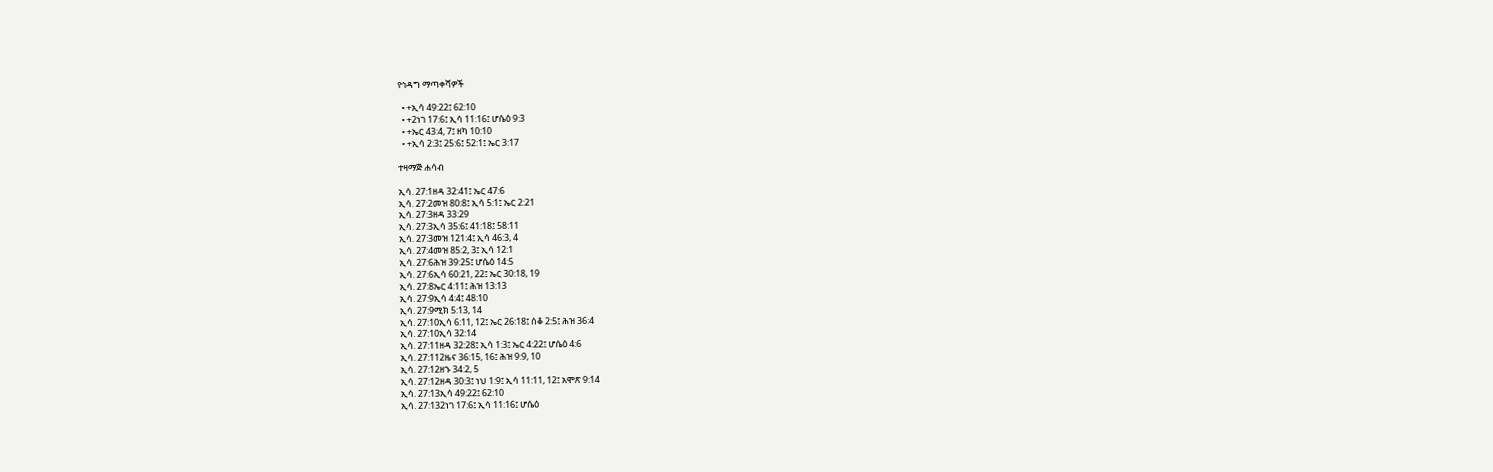የኅዳግ ማጣቀሻዎች

  • +ኢሳ 49:22፤ 62:10
  • +2ነገ 17:6፤ ኢሳ 11:16፤ ሆሴዕ 9:3
  • +ኤር 43:4, 7፤ ዘካ 10:10
  • +ኢሳ 2:3፤ 25:6፤ 52:1፤ ኤር 3:17

ተዛማጅ ሐሳብ

ኢሳ. 27:1ዘዳ 32:41፤ ኤር 47:6
ኢሳ. 27:2መዝ 80:8፤ ኢሳ 5:1፤ ኤር 2:21
ኢሳ. 27:3ዘዳ 33:29
ኢሳ. 27:3ኢሳ 35:6፤ 41:18፤ 58:11
ኢሳ. 27:3መዝ 121:4፤ ኢሳ 46:3, 4
ኢሳ. 27:4መዝ 85:2, 3፤ ኢሳ 12:1
ኢሳ. 27:6ሕዝ 39:25፤ ሆሴዕ 14:5
ኢሳ. 27:6ኢሳ 60:21, 22፤ ኤር 30:18, 19
ኢሳ. 27:8ኤር 4:11፤ ሕዝ 13:13
ኢሳ. 27:9ኢሳ 4:4፤ 48:10
ኢሳ. 27:9ሚክ 5:13, 14
ኢሳ. 27:10ኢሳ 6:11, 12፤ ኤር 26:18፤ ሰቆ 2:5፤ ሕዝ 36:4
ኢሳ. 27:10ኢሳ 32:14
ኢሳ. 27:11ዘዳ 32:28፤ ኢሳ 1:3፤ ኤር 4:22፤ ሆሴዕ 4:6
ኢሳ. 27:112ዜና 36:15, 16፤ ሕዝ 9:9, 10
ኢሳ. 27:12ዘኁ 34:2, 5
ኢሳ. 27:12ዘዳ 30:3፤ ነህ 1:9፤ ኢሳ 11:11, 12፤ አሞጽ 9:14
ኢሳ. 27:13ኢሳ 49:22፤ 62:10
ኢሳ. 27:132ነገ 17:6፤ ኢሳ 11:16፤ ሆሴዕ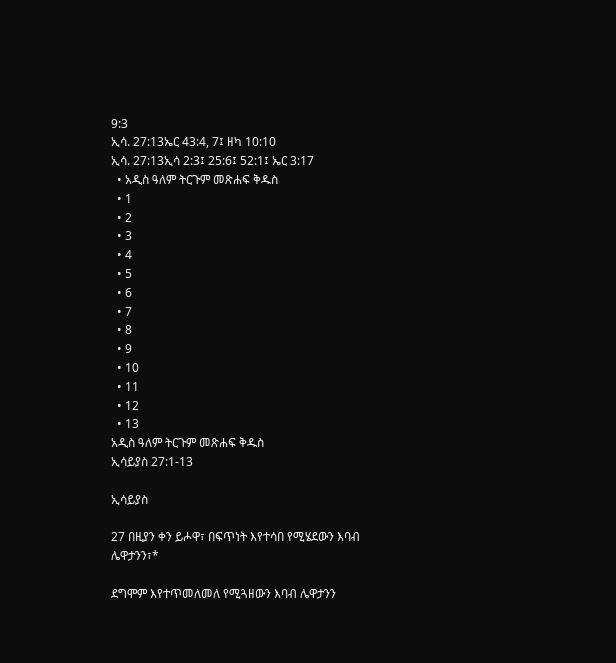9:3
ኢሳ. 27:13ኤር 43:4, 7፤ ዘካ 10:10
ኢሳ. 27:13ኢሳ 2:3፤ 25:6፤ 52:1፤ ኤር 3:17
  • አዲስ ዓለም ትርጉም መጽሐፍ ቅዱስ
  • 1
  • 2
  • 3
  • 4
  • 5
  • 6
  • 7
  • 8
  • 9
  • 10
  • 11
  • 12
  • 13
አዲስ ዓለም ትርጉም መጽሐፍ ቅዱስ
ኢሳይያስ 27:1-13

ኢሳይያስ

27 በዚያን ቀን ይሖዋ፣ በፍጥነት እየተሳበ የሚሄደውን እባብ ሌዋታንን፣*

ደግሞም እየተጥመለመለ የሚጓዘውን እባብ ሌዋታንን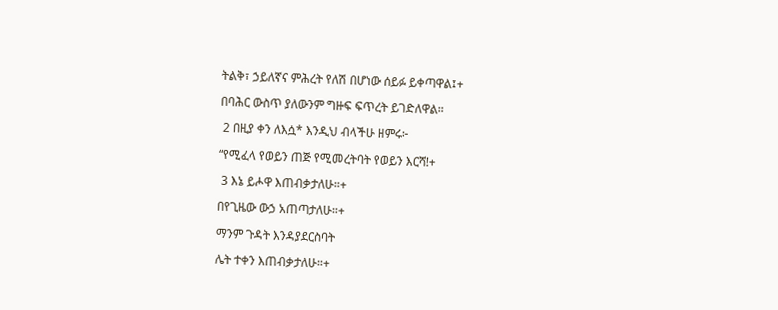ትልቅ፣ ኃይለኛና ምሕረት የለሽ በሆነው ሰይፉ ይቀጣዋል፤+

በባሕር ውስጥ ያለውንም ግዙፍ ፍጥረት ይገድለዋል።

 2 በዚያ ቀን ለእሷ* እንዲህ ብላችሁ ዘምሩ፦

“የሚፈላ የወይን ጠጅ የሚመረትባት የወይን እርሻ!+

 3 እኔ ይሖዋ እጠብቃታለሁ።+

በየጊዜው ውኃ አጠጣታለሁ።+

ማንም ጉዳት እንዳያደርስባት

ሌት ተቀን እጠብቃታለሁ።+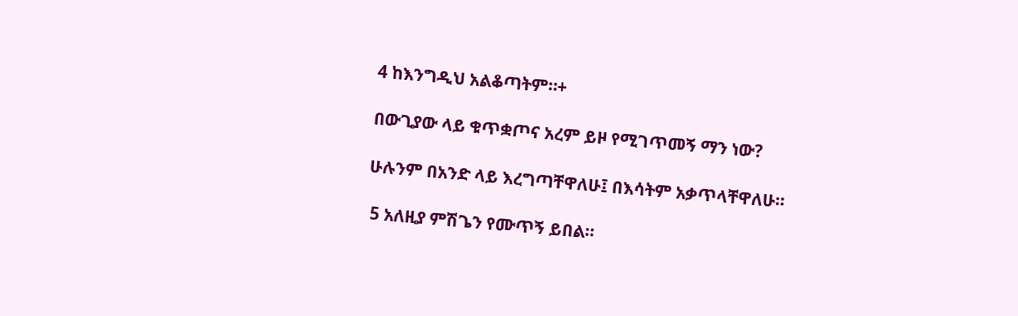4 ከእንግዲህ አልቆጣትም።+

በውጊያው ላይ ቁጥቋጦና አረም ይዞ የሚገጥመኝ ማን ነው?

ሁሉንም በአንድ ላይ እረግጣቸዋለሁ፤ በእሳትም አቃጥላቸዋለሁ።

 5 አለዚያ ምሽጌን የሙጥኝ ይበል።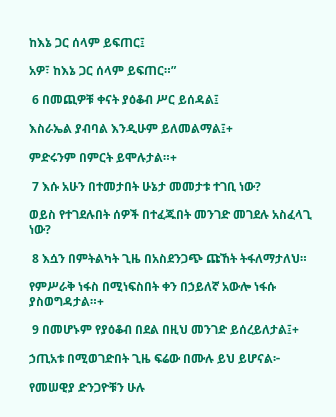ከእኔ ጋር ሰላም ይፍጠር፤

አዎ፣ ከእኔ ጋር ሰላም ይፍጠር።”

 6 በመጪዎቹ ቀናት ያዕቆብ ሥር ይሰዳል፤

እስራኤል ያብባል እንዲሁም ይለመልማል፤+

ምድሩንም በምርት ይሞሉታል።+

 7 እሱ አሁን በተመታበት ሁኔታ መመታቱ ተገቢ ነው?

ወይስ የተገደሉበት ሰዎች በተፈጁበት መንገድ መገደሉ አስፈላጊ ነው?

 8 እሷን በምትልካት ጊዜ በአስደንጋጭ ጩኸት ትፋለማታለህ።

የምሥራቅ ነፋስ በሚነፍስበት ቀን በኃይለኛ አውሎ ነፋሱ ያስወግዳታል።+

 9 በመሆኑም የያዕቆብ በደል በዚህ መንገድ ይሰረይለታል፤+

ኃጢአቱ በሚወገድበት ጊዜ ፍሬው በሙሉ ይህ ይሆናል፦

የመሠዊያ ድንጋዮቹን ሁሉ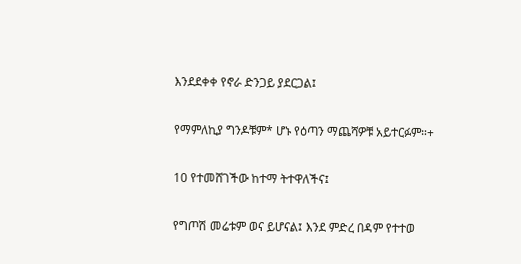እንደደቀቀ የኖራ ድንጋይ ያደርጋል፤

የማምለኪያ ግንዶቹም* ሆኑ የዕጣን ማጨሻዎቹ አይተርፉም።+

10 የተመሸገችው ከተማ ትተዋለችና፤

የግጦሽ መሬቱም ወና ይሆናል፤ እንደ ምድረ በዳም የተተወ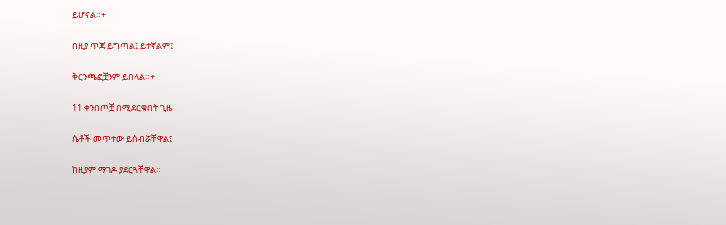ይሆናል።+

በዚያ ጥጃ ይግጣል፤ ይተኛልም፤

ቅርንጫፎቿንም ይበላል።+

11 ቀንበጦቿ በሚደርቁበት ጊዜ

ሴቶች መጥተው ይሰብሯቸዋል፤

ከዚያም ማገዶ ያደርጓቸዋል።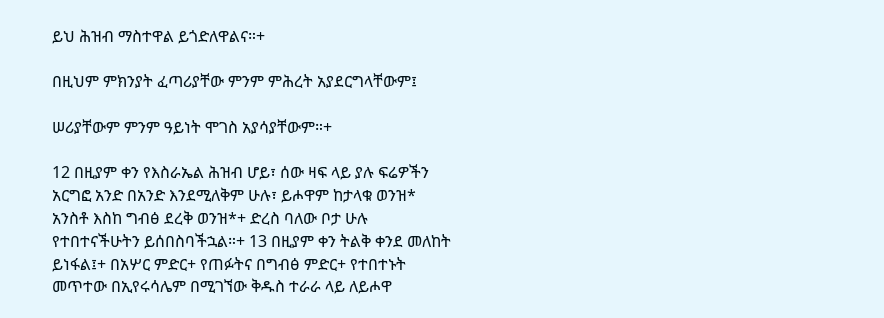ይህ ሕዝብ ማስተዋል ይጎድለዋልና።+

በዚህም ምክንያት ፈጣሪያቸው ምንም ምሕረት አያደርግላቸውም፤

ሠሪያቸውም ምንም ዓይነት ሞገስ አያሳያቸውም።+

12 በዚያም ቀን የእስራኤል ሕዝብ ሆይ፣ ሰው ዛፍ ላይ ያሉ ፍሬዎችን አርግፎ አንድ በአንድ እንደሚለቅም ሁሉ፣ ይሖዋም ከታላቁ ወንዝ* አንስቶ እስከ ግብፅ ደረቅ ወንዝ*+ ድረስ ባለው ቦታ ሁሉ የተበተናችሁትን ይሰበስባችኋል።+ 13 በዚያም ቀን ትልቅ ቀንደ መለከት ይነፋል፤+ በአሦር ምድር+ የጠፉትና በግብፅ ምድር+ የተበተኑት መጥተው በኢየሩሳሌም በሚገኘው ቅዱስ ተራራ ላይ ለይሖዋ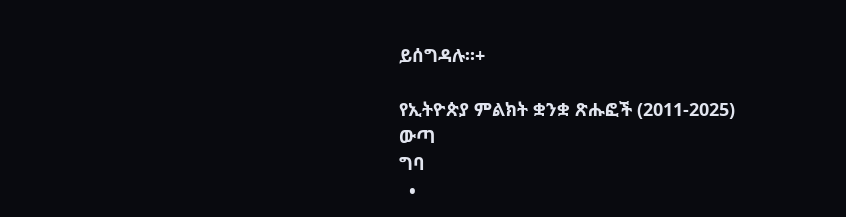ይሰግዳሉ።+

የኢትዮጵያ ምልክት ቋንቋ ጽሑፎች (2011-2025)
ውጣ
ግባ
  •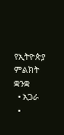የኢትዮጵያ ምልክት ቋንቋ
  • አጋራ
  •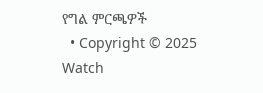የግል ምርጫዎች
  • Copyright © 2025 Watch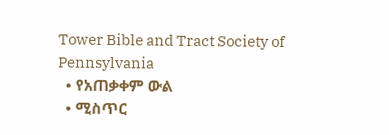Tower Bible and Tract Society of Pennsylvania
  • የአጠቃቀም ውል
  • ሚስጥር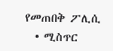የመጠበቅ ፖሊሲ
  • ሚስጥር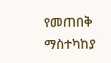የመጠበቅ ማስተካከያ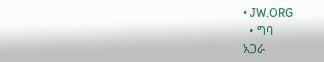• JW.ORG
  • ግባ
አጋራ